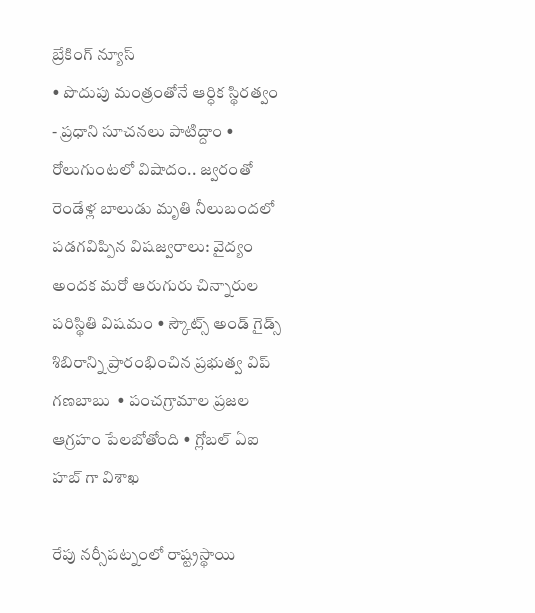బ్రేకింగ్ న్యూస్
• పొదుపు మంత్రంతోనే ఆర్ధిక స్థిరత్వం - ప్రధాని సూచనలు పాటిద్దాం • రోలుగుంటలో విషాదం.. జ్వరంతో రెండేళ్ల బాలుడు మృతి నీలుబందలో పడగవిప్పిన విషజ్వరాలు: వైద్యం అందక మరో ఆరుగురు చిన్నారుల పరిస్థితి విషమం • స్కౌట్స్ అండ్ గైడ్స్ శిబిరాన్ని ప్రారంభించిన ప్రభుత్వ విప్ గణబాబు  • పంచగ్రామాల ప్రజల ఆగ్రహం పేలబోతోంది • గ్లోబల్ ఏఐ హబ్ గా విశాఖ

రేపు నర్సీపట్నంలో రాష్ట్రస్థాయి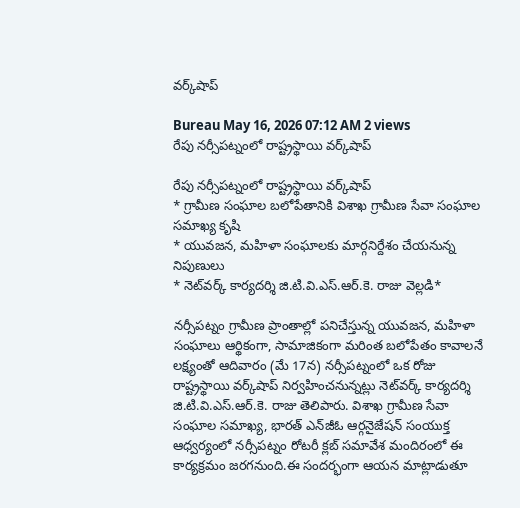వర్క్‌షాప్

Bureau May 16, 2026 07:12 AM 2 views
రేపు నర్సీపట్నంలో రాష్ట్రస్థాయి వర్క్‌షాప్

రేపు నర్సీపట్నంలో రాష్ట్రస్థాయి వర్క్‌షాప్
* గ్రామీణ సంఘాల బలోపేతానికి విశాఖ గ్రామీణ సేవా సంఘాల సమాఖ్య కృషి
* యువజన, మహిళా సంఘాలకు మార్గనిర్దేశం చేయనున్న నిపుణులు
* నెట్‌వర్క్ కార్యదర్శి జి.టి.వి.ఎస్.ఆర్.కె. రాజు వెల్లడి*

నర్సీపట్నం గ్రామీణ ప్రాంతాల్లో పనిచేస్తున్న యువజన, మహిళా సంఘాలు ఆర్థికంగా, సామాజికంగా మరింత బలోపేతం కావాలనే లక్ష్యంతో ఆదివారం (మే 17న) నర్సీపట్నంలో ఒక రోజు రాష్ట్రస్థాయి వర్క్‌షాప్ నిర్వహించనున్నట్లు నెట్‌వర్క్ కార్యదర్శి జి.టి.వి.ఎస్.ఆర్.కె. రాజు తెలిపారు. విశాఖ గ్రామీణ సేవా సంఘాల సమాఖ్య, భారత్ ఎన్‌జీఓ ఆర్గనైజేషన్ సంయుక్త ఆధ్వర్యంలో నర్సీపట్నం రోటరీ క్లబ్ సమావేశ మందిరంలో ఈ కార్యక్రమం జరగనుంది.ఈ సందర్భంగా ఆయన మాట్లాడుతూ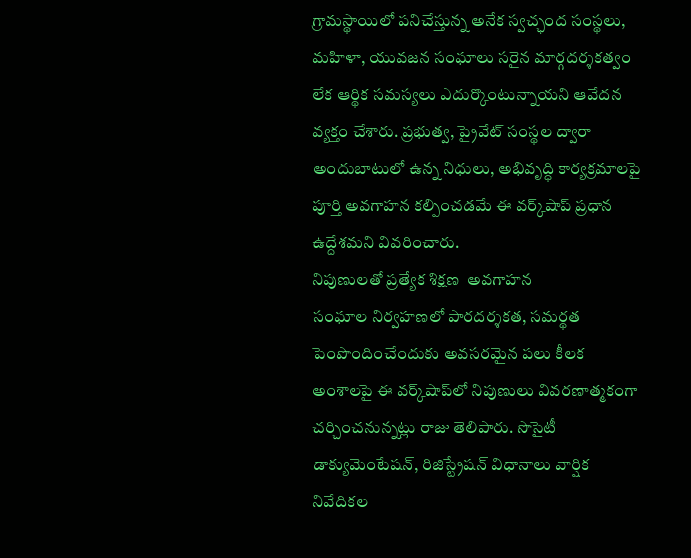గ్రామస్థాయిలో పనిచేస్తున్న అనేక స్వచ్ఛంద సంస్థలు, మహిళా, యువజన సంఘాలు సరైన మార్గదర్శకత్వం లేక ఆర్థిక సమస్యలు ఎదుర్కొంటున్నాయని ఆవేదన వ్యక్తం చేశారు. ప్రభుత్వ, ప్రైవేట్ సంస్థల ద్వారా అందుబాటులో ఉన్న నిధులు, అభివృద్ధి కార్యక్రమాలపై పూర్తి అవగాహన కల్పించడమే ఈ వర్క్‌షాప్ ప్రధాన ఉద్దేశమని వివరించారు.
నిపుణులతో ప్రత్యేక శిక్షణ  అవగాహన
సంఘాల నిర్వహణలో పారదర్శకత, సమర్థత పెంపొందించేందుకు అవసరమైన పలు కీలక అంశాలపై ఈ వర్క్‌షాప్‌లో నిపుణులు వివరణాత్మకంగా చర్చించనున్నట్లు రాజు తెలిపారు. సొసైటీ డాక్యుమెంటేషన్, రిజిస్ట్రేషన్ విధానాలు వార్షిక నివేదికల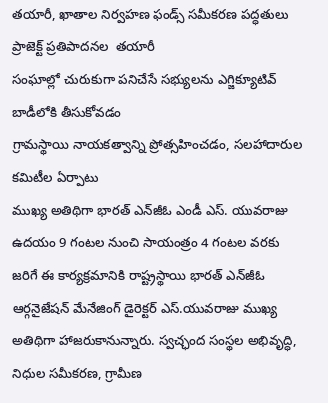తయారీ, ఖాతాల నిర్వహణ ఫండ్స్ సమీకరణ పద్ధతులు  ప్రాజెక్ట్ ప్రతిపాదనల  తయారీ
సంఘాల్లో చురుకుగా పనిచేసే సభ్యులను ఎగ్జిక్యూటివ్ బాడీలోకి తీసుకోవడం
గ్రామస్థాయి నాయకత్వాన్ని ప్రోత్సహించడం, సలహాదారుల కమిటీల ఏర్పాటు
ముఖ్య అతిథిగా భారత్ ఎన్‌జీఓ ఎండీ ఎస్. యువరాజు ఉదయం 9 గంటల నుంచి సాయంత్రం 4 గంటల వరకు జరిగే ఈ కార్యక్రమానికి రాష్ట్రస్థాయి భారత్ ఎన్‌జీఓ ఆర్గనైజేషన్ మేనేజింగ్ డైరెక్టర్ ఎస్.యువరాజు ముఖ్య అతిథిగా హాజరుకానున్నారు. స్వచ్ఛంద సంస్థల అభివృద్ధి, నిధుల సమీకరణ, గ్రామీణ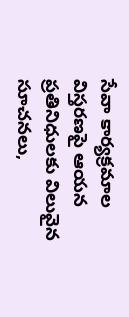సేవా కార్యక్రమాల విస్తరణపై ఆయన ప్రతినిధులకు విలువైన సూచనలు,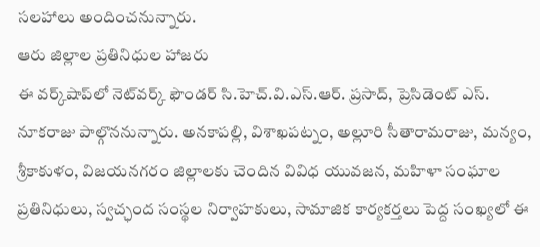సలహాలు అందించనున్నారు.
ఆరు జిల్లాల ప్రతినిధుల హాజరు
ఈ వర్క్‌షాప్‌లో నెట్‌వర్క్ ఫౌండర్ సి.హెచ్.వి.ఎస్.ఆర్. ప్రసాద్, ప్రెసిడెంట్ ఎస్. నూకరాజు పాల్గొననున్నారు. అనకాపల్లి, విశాఖపట్నం, అల్లూరి సీతారామరాజు, మన్యం, శ్రీకాకుళం, విజయనగరం జిల్లాలకు చెందిన వివిధ యువజన, మహిళా సంఘాల ప్రతినిధులు, స్వచ్ఛంద సంస్థల నిర్వాహకులు, సామాజిక కార్యకర్తలు పెద్ద సంఖ్యలో ఈ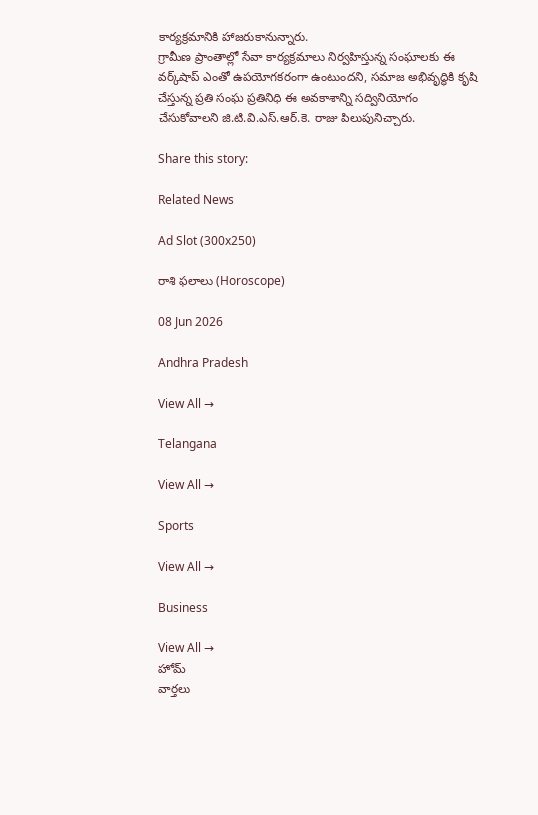కార్యక్రమానికి హాజరుకానున్నారు.
గ్రామీణ ప్రాంతాల్లో సేవా కార్యక్రమాలు నిర్వహిస్తున్న సంఘాలకు ఈ వర్క్‌షాప్ ఎంతో ఉపయోగకరంగా ఉంటుందని, సమాజ అభివృద్ధికి కృషి చేస్తున్న ప్రతి సంఘ ప్రతినిధి ఈ అవకాశాన్ని సద్వినియోగం చేసుకోవాలని జి.టి.వి.ఎస్.ఆర్.కె. రాజు పిలుపునిచ్చారు.

Share this story:

Related News

Ad Slot (300x250)

రాశి ఫలాలు (Horoscope)

08 Jun 2026

Andhra Pradesh

View All →

Telangana

View All →

Sports

View All →

Business

View All →
హోమ్
వార్తలు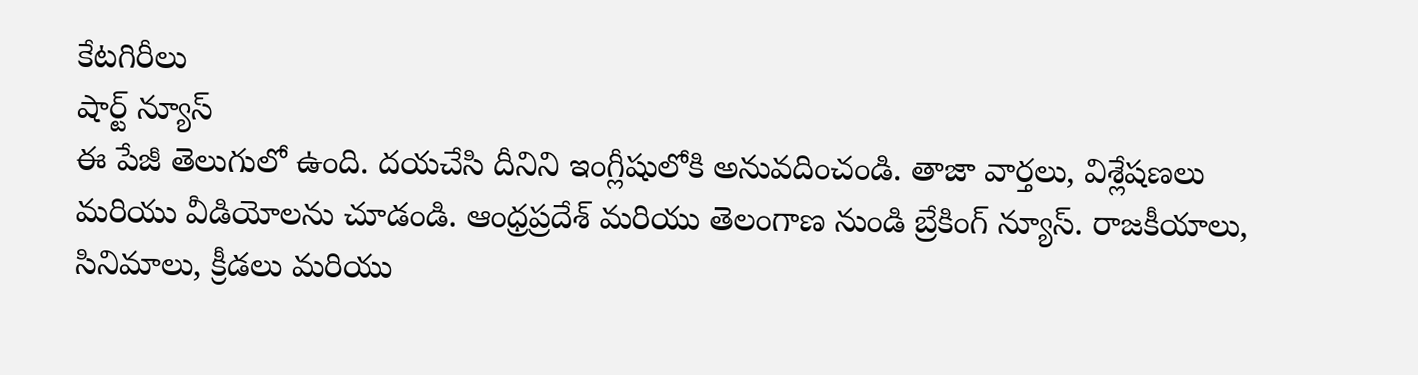కేటగిరీలు
షార్ట్ న్యూస్
ఈ పేజీ తెలుగులో ఉంది. దయచేసి దీనిని ఇంగ్లీషులోకి అనువదించండి. తాజా వార్తలు, విశ్లేషణలు మరియు వీడియోలను చూడండి. ఆంధ్రప్రదేశ్ మరియు తెలంగాణ నుండి బ్రేకింగ్ న్యూస్. రాజకీయాలు, సినిమాలు, క్రీడలు మరియు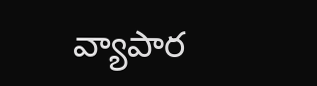వ్యాపార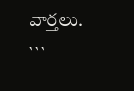వార్తలు.
```